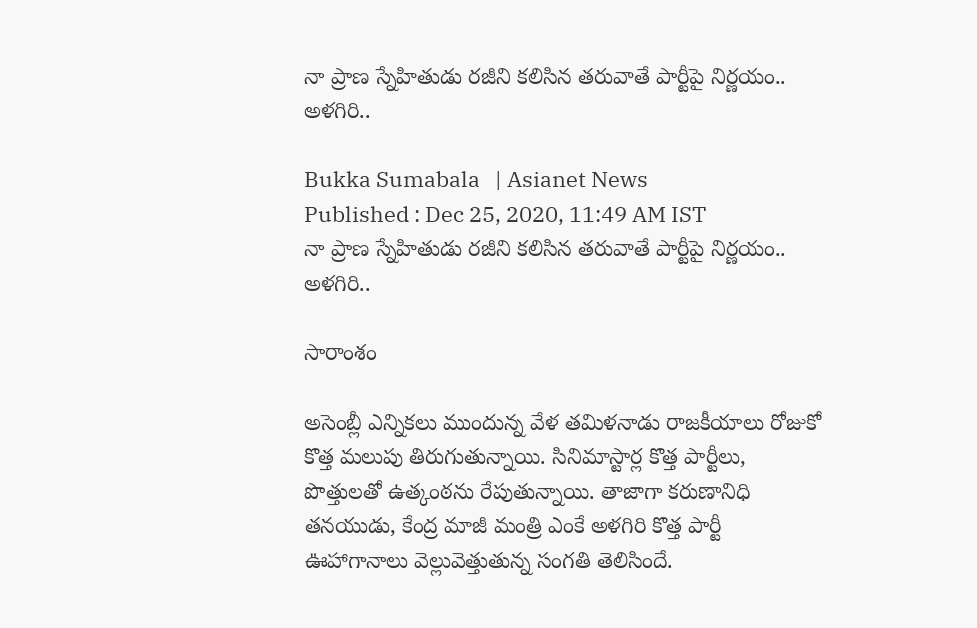నా ప్రాణ స్నేహితుడు రజీని కలిసిన తరువాతే పార్టీపై నిర్ణయం.. అళగిరి..

Bukka Sumabala   | Asianet News
Published : Dec 25, 2020, 11:49 AM IST
నా ప్రాణ స్నేహితుడు రజీని కలిసిన తరువాతే పార్టీపై నిర్ణయం.. అళగిరి..

సారాంశం

అసెంబ్లీ ఎన్నికలు ముందున్న వేళ తమిళనాడు రాజకీయాలు రోజుకో కొత్త మలుపు తిరుగుతున్నాయి. సినిమాస్టార్ల కొత్త పార్టీలు, పొత్తులతో ఉత్కంఠను రేపుతున్నాయి. తాజాగా కరుణానిధి తనయుడు, కేంద్ర మాజీ మంత్రి ఎంకే అళగిరి కొత్త పార్టీ ఊహాగానాలు వెల్లువెత్తుతున్న సంగతి తెలిసిందే.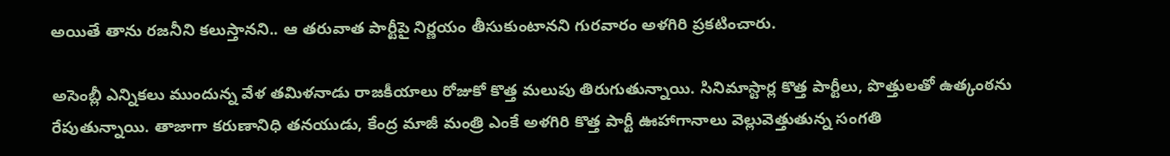అయితే తాను రజనీని కలుస్తానని.. ఆ తరువాత పార్టీపై నిర్ణయం తీసుకుంటానని గురవారం అళగిరి ప్రకటించారు.

అసెంబ్లీ ఎన్నికలు ముందున్న వేళ తమిళనాడు రాజకీయాలు రోజుకో కొత్త మలుపు తిరుగుతున్నాయి. సినిమాస్టార్ల కొత్త పార్టీలు, పొత్తులతో ఉత్కంఠను రేపుతున్నాయి. తాజాగా కరుణానిధి తనయుడు, కేంద్ర మాజీ మంత్రి ఎంకే అళగిరి కొత్త పార్టీ ఊహాగానాలు వెల్లువెత్తుతున్న సంగతి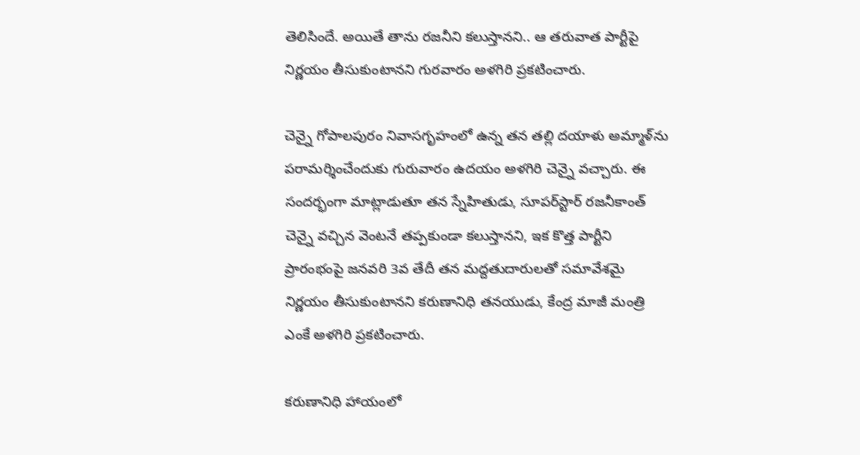తెలిసిందే. అయితే తాను రజనీని కలుస్తానని.. ఆ తరువాత పార్టీపై నిర్ణయం తీసుకుంటానని గురవారం అళగిరి ప్రకటించారు.

చెన్నై గోపాలపురం నివాసగృహంలో ఉన్న తన తల్లి దయాళు అమ్మాళ్‌ను పరామర్శించేందుకు గురువారం ఉదయం అళగిరి చెన్నై వచ్చారు. ఈ సందర్భంగా మాట్లాడుతూ తన స్నేహితుడు, సూపర్‌స్టార్‌ రజనీకాంత్‌ చెన్నై వచ్చిన వెంటనే తప్పకుండా కలుస్తానని, ఇక కొత్త పార్టీని ప్రారంభంపై జనవరి 3వ తేదీ తన మద్దతుదారులతో సమావేశమై నిర్ణయం తీసుకుంటానని కరుణానిధి తనయుడు, కేంద్ర మాజీ మంత్రి ఎంకే అళగిరి ప్రకటించారు.

కరుణానిధి హాయంలో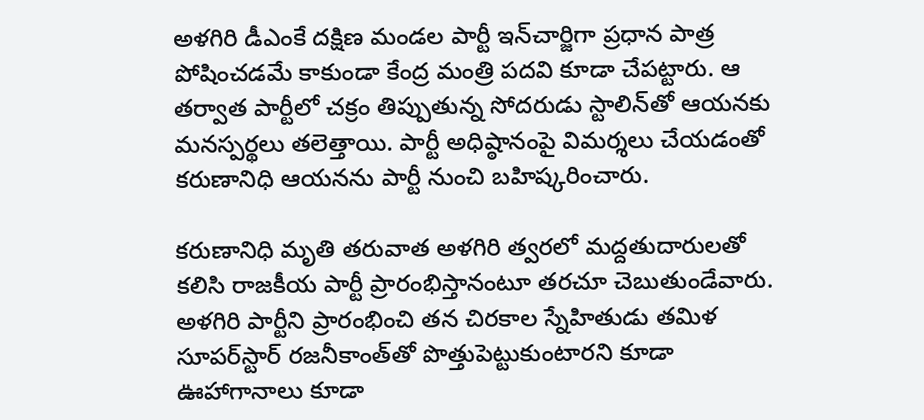అళగిరి డీఎంకే దక్షిణ మండల పార్టీ ఇన్‌చార్జిగా ప్రధాన పాత్ర పోషించడమే కాకుండా కేంద్ర మంత్రి పదవి కూడా చేపట్టారు. ఆ తర్వాత పార్టీలో చక్రం తిప్పుతున్న సోదరుడు స్టాలిన్‌తో ఆయనకు మనస్పర్థలు తలెత్తాయి. పార్టీ అధిష్ఠానంపై విమర్శలు చేయడంతో కరుణానిధి ఆయనను పార్టీ నుంచి బహిష్కరించారు.

కరుణానిధి మృతి తరువాత అళగిరి త్వరలో మద్దతుదారులతో కలిసి రాజకీయ పార్టీ ప్రారంభిస్తానంటూ తరచూ చెబుతుండేవారు. అళగిరి పార్టీని ప్రారంభించి తన చిరకాల స్నేహితుడు తమిళ సూపర్‌స్టార్‌ రజనీకాంత్‌తో పొత్తుపెట్టుకుంటారని కూడా ఊహాగానాలు కూడా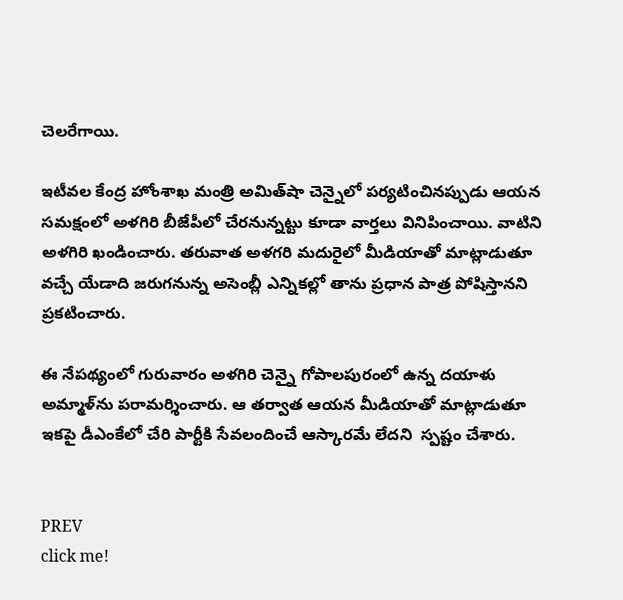చెలరేగాయి.

ఇటీవల కేంద్ర హోంశాఖ మంత్రి అమిత్‌షా చెన్నైలో పర్యటించినప్పుడు ఆయన సమక్షంలో అళగిరి బీజేపీలో చేరనున్నట్టు కూడా వార్తలు వినిపించాయి. వాటిని అళగిరి ఖండించారు. తరువాత అళగరి మదురైలో మీడియాతో మాట్లాడుతూ వచ్చే యేడాది జరుగనున్న అసెంబ్లీ ఎన్నికల్లో తాను ప్రధాన పాత్ర పోషిస్తానని ప్రకటించారు.

ఈ నేపథ్యంలో గురువారం అళగిరి చెన్నై గోపాలపురంలో ఉన్న దయాళు అమ్మాళ్‌ను పరామర్శించారు. ఆ తర్వాత ఆయన మీడియాతో మాట్లాడుతూ ఇకపై డీఎంకేలో చేరి పార్టీకి సేవలందించే ఆస్కారమే లేదని  స్పష్టం చేశారు.


PREV
click me!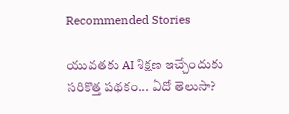Recommended Stories

యువతకు AI శిక్షణ ఇచ్చేందుకు సరికొత్త పథకం... ఏదో తెలుసా?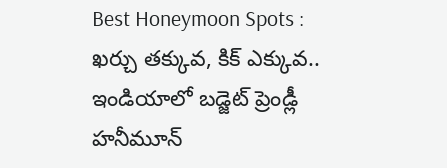Best Honeymoon Spots : ఖర్చు తక్కువ, కిక్ ఎక్కువ.. ఇండియాలో బడ్జెట్ ప్రెండ్లీ హనీమూన్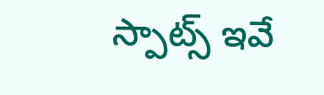స్పాట్స్ ఇవే